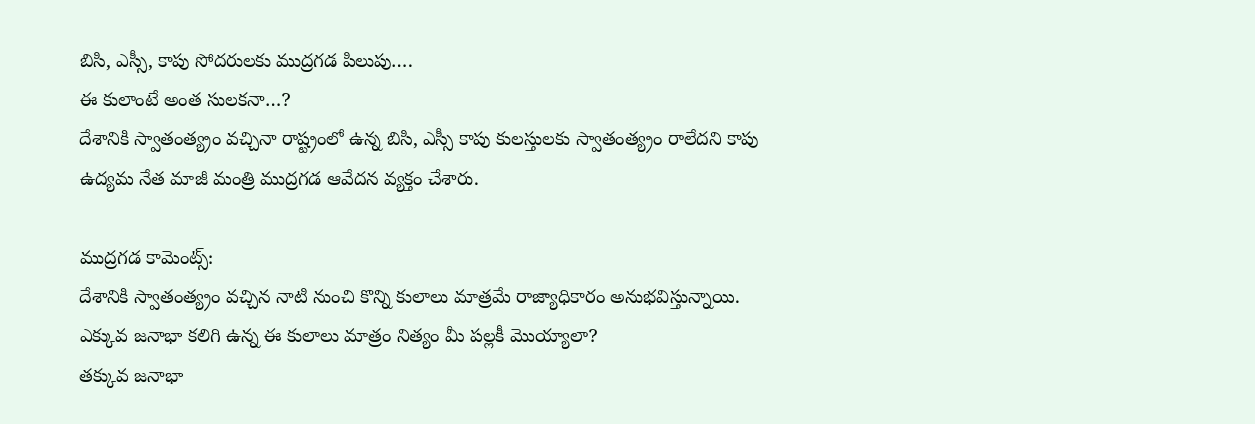బిసి, ఎస్సీ, కాపు సోదరులకు ముద్రగడ పిలుపు….
ఈ కులాంటే అంత సులకనా…?
దేశానికి స్వాతంత్య్రం వచ్చినా రాష్ట్రంలో ఉన్న బిసి, ఎస్సీ కాపు కులస్తులకు స్వాతంత్య్రం రాలేదని కాపు ఉద్యమ నేత మాజీ మంత్రి ముద్రగడ ఆవేదన వ్యక్తం చేశారు.

ముద్రగడ కామెంట్స్:
దేశానికి స్వాతంత్య్రం వచ్చిన నాటి నుంచి కొన్ని కులాలు మాత్రమే రాజ్యాధికారం అనుభవిస్తున్నాయి.
ఎక్కువ జనాభా కలిగి ఉన్న ఈ కులాలు మాత్రం నిత్యం మీ పల్లకీ మొయ్యాలా?
తక్కువ జనాభా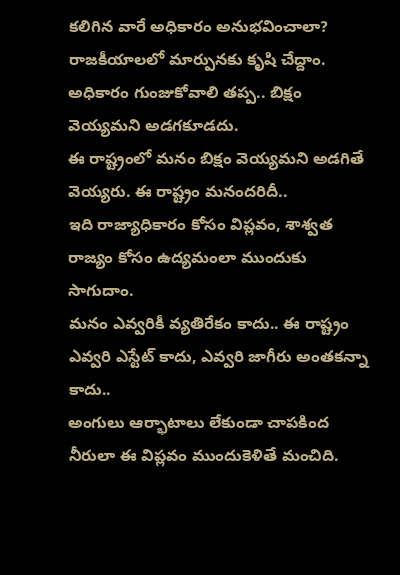కలిగిన వారే అధికారం అనుభవించాలా?
రాజకీయాలలో మార్పునకు కృషి చేద్దాం.
అధికారం గుంజుకోవాలి తప్ప.. బిక్షం వెయ్యమని అడగకూడదు.
ఈ రాష్ట్రంలో మనం బిక్షం వెయ్యమని అడగితే వెయ్యరు. ఈ రాష్ట్రం మనందరిదీ..
ఇది రాజ్యాధికారం కోసం విప్లవం, శాశ్వత రాజ్యం కోసం ఉద్యమంలా ముందుకు సాగుదాం.
మనం ఎవ్వరికీ వ్యతిరేకం కాదు.. ఈ రాష్ట్రం ఎవ్వరి ఎస్టేట్ కాదు, ఎవ్వరి జాగీరు అంతకన్నా కాదు..
అంగులు ఆర్భాటాలు లేకుండా చాపకింద నీరులా ఈ విప్లవం ముందుకెళితే మంచిది.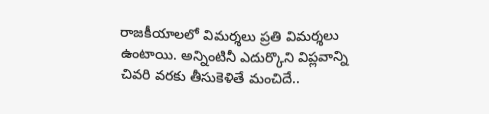రాజకీయాలలో విమర్శలు ప్రతి విమర్శలు ఉంటాయి. అన్నింటినీ ఎదుర్కొని విప్లవాన్ని చివరి వరకు తీసుకెళితే మంచిదే..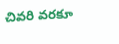చివరి వరకూ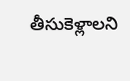తీసుకెళ్లాలని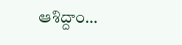ఆశిద్దాం…